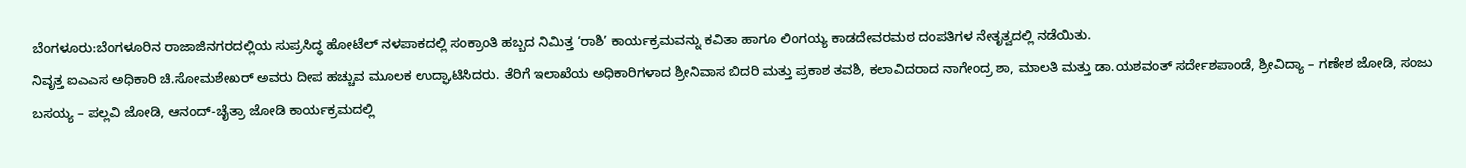ಬೆಂಗಳೂರು:ಬೆಂಗಳೂರಿನ ರಾಜಾಜಿನಗರದಲ್ಲಿಯ ಸುಪ್ರಸಿದ್ಧ ಹೋಟೆಲ್ ನಳಪಾಕದಲ್ಲಿ ಸಂಕ್ರಾಂತಿ ಹಬ್ಬದ ನಿಮಿತ್ತ ‘ರಾಶಿ’ ಕಾರ್ಯಕ್ರಮವನ್ನು ಕವಿತಾ ಹಾಗೂ ಲಿಂಗಯ್ಯ ಕಾಡದೇವರಮಠ ದಂಪತಿಗಳ ನೇತೃತ್ವದಲ್ಲಿ ನಡೆಯಿತು.
ನಿವೃತ್ತ ಐಎಎಸ ಅಧಿಕಾರಿ ಚಿ.ಸೋಮಶೇಖರ್ ಅವರು ದೀಪ ಹಚ್ಚುವ ಮೂಲಕ ಉದ್ಘಾಟಿಸಿದರು. ತೆರಿಗೆ ಇಲಾಖೆಯ ಅಧಿಕಾರಿಗಳಾದ ಶ್ರೀನಿವಾಸ ಬಿದರಿ ಮತ್ತು ಪ್ರಕಾಶ ತವಶಿ, ಕಲಾವಿದರಾದ ನಾಗೇಂದ್ರ ಶಾ, ಮಾಲತಿ ಮತ್ತು ಡಾ.ಯಶವಂತ್ ಸರ್ದೇಶಪಾಂಡೆ, ಶ್ರೀವಿದ್ಯಾ – ಗಣೇಶ ಜೋಡಿ, ಸಂಜು ಬಸಯ್ಯ – ಪಲ್ಲವಿ ಜೋಡಿ, ಆನಂದ್-ಚೈತ್ರಾ ಜೋಡಿ ಕಾರ್ಯಕ್ರಮದಲ್ಲಿ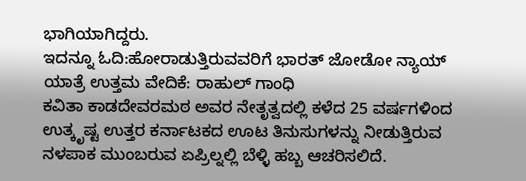ಭಾಗಿಯಾಗಿದ್ದರು.
ಇದನ್ನೂ ಓದಿ:ಹೋರಾಡುತ್ತಿರುವವರಿಗೆ ಭಾರತ್ ಜೋಡೋ ನ್ಯಾಯ್ ಯಾತ್ರೆ ಉತ್ತಮ ವೇದಿಕೆ: ರಾಹುಲ್ ಗಾಂಧಿ
ಕವಿತಾ ಕಾಡದೇವರಮಠ ಅವರ ನೇತೃತ್ವದಲ್ಲಿ ಕಳೆದ 25 ವರ್ಷಗಳಿಂದ ಉತ್ಕೃಷ್ಟ ಉತ್ತರ ಕರ್ನಾಟಕದ ಊಟ ತಿನುಸುಗಳನ್ನು ನೀಡುತ್ತಿರುವ ನಳಪಾಕ ಮುಂಬರುವ ಏಪ್ರಿಲ್ನಲ್ಲಿ ಬೆಳ್ಳಿ ಹಬ್ಬ ಆಚರಿಸಲಿದೆ.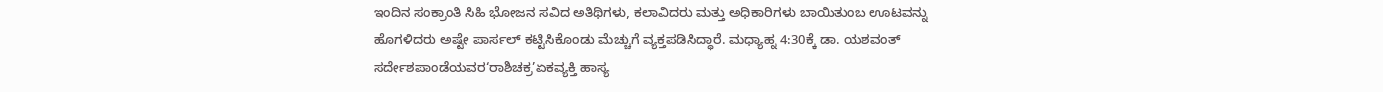ಇಂದಿನ ಸಂಕ್ರಾಂತಿ ಸಿಹಿ ಭೋಜನ ಸವಿದ ಅತಿಥಿಗಳು, ಕಲಾವಿದರು ಮತ್ತು ಅಧಿಕಾರಿಗಳು ಬಾಯಿತುಂಬ ಊಟವನ್ನು ಹೊಗಳಿದರು ಅಷ್ಟೇ ಪಾರ್ಸಲ್ ಕಟ್ಟಿಸಿಕೊಂಡು ಮೆಚ್ಚುಗೆ ವ್ಯಕ್ತಪಡಿಸಿದ್ಧಾರೆ. ಮಧ್ಯಾಹ್ನ 4:30ಕ್ಕೆ ಡಾ. ಯಶವಂತ್ ಸರ್ದೇಶಪಾಂಡೆಯವರ‘ರಾಶಿಚಕ್ರ’ಏಕವ್ಯಕ್ತಿ ಹಾಸ್ಯ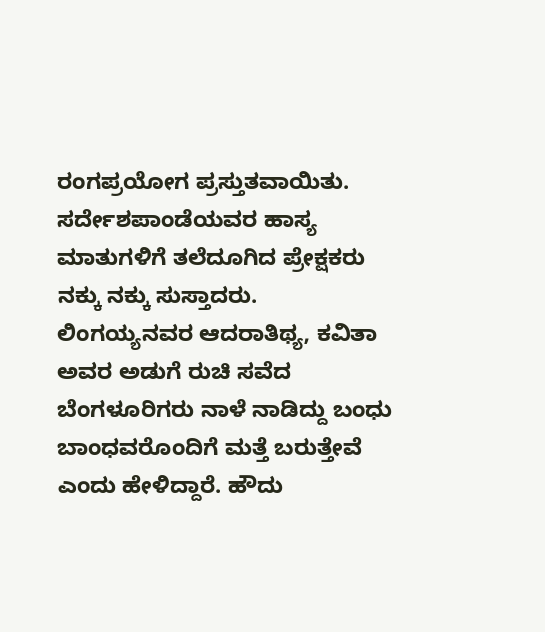ರಂಗಪ್ರಯೋಗ ಪ್ರಸ್ತುತವಾಯಿತು. ಸರ್ದೇಶಪಾಂಡೆಯವರ ಹಾಸ್ಯ ಮಾತುಗಳಿಗೆ ತಲೆದೂಗಿದ ಪ್ರೇಕ್ಷಕರು ನಕ್ಕು ನಕ್ಕು ಸುಸ್ತಾದರು.
ಲಿಂಗಯ್ಯನವರ ಆದರಾತಿಥ್ಯ, ಕವಿತಾ ಅವರ ಅಡುಗೆ ರುಚಿ ಸವೆದ ಬೆಂಗಳೂರಿಗರು ನಾಳೆ ನಾಡಿದ್ದು ಬಂಧು ಬಾಂಧವರೊಂದಿಗೆ ಮತ್ತೆ ಬರುತ್ತೇವೆ ಎಂದು ಹೇಳಿದ್ದಾರೆ. ಹೌದು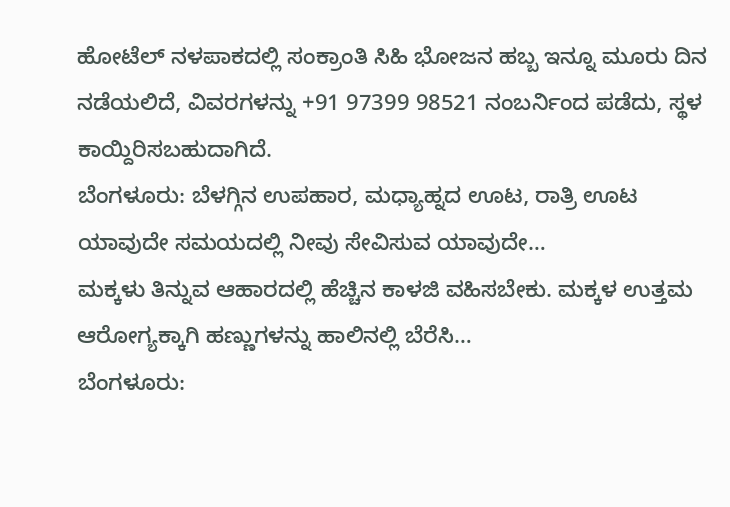ಹೋಟೆಲ್ ನಳಪಾಕದಲ್ಲಿ ಸಂಕ್ರಾಂತಿ ಸಿಹಿ ಭೋಜನ ಹಬ್ಬ ಇನ್ನೂ ಮೂರು ದಿನ ನಡೆಯಲಿದೆ, ವಿವರಗಳನ್ನು +91 97399 98521 ನಂಬರ್ನಿಂದ ಪಡೆದು, ಸ್ಥಳ ಕಾಯ್ದಿರಿಸಬಹುದಾಗಿದೆ.
ಬೆಂಗಳೂರು: ಬೆಳಗ್ಗಿನ ಉಪಹಾರ, ಮಧ್ಯಾಹ್ನದ ಊಟ, ರಾತ್ರಿ ಊಟ ಯಾವುದೇ ಸಮಯದಲ್ಲಿ ನೀವು ಸೇವಿಸುವ ಯಾವುದೇ…
ಮಕ್ಕಳು ತಿನ್ನುವ ಆಹಾರದಲ್ಲಿ ಹೆಚ್ಚಿನ ಕಾಳಜಿ ವಹಿಸಬೇಕು. ಮಕ್ಕಳ ಉತ್ತಮ ಆರೋಗ್ಯಕ್ಕಾಗಿ ಹಣ್ಣುಗಳನ್ನು ಹಾಲಿನಲ್ಲಿ ಬೆರೆಸಿ…
ಬೆಂಗಳೂರು: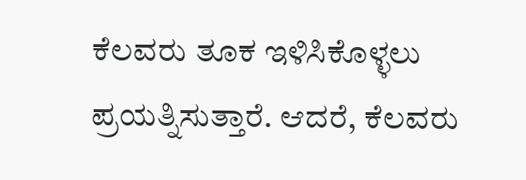ಕೆಲವರು ತೂಕ ಇಳಿಸಿಕೊಳ್ಳಲು ಪ್ರಯತ್ನಿಸುತ್ತಾರೆ. ಆದರೆ, ಕೆಲವರು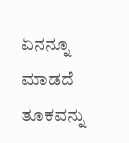ಏನನ್ನೂ ಮಾಡದೆ ತೂಕವನ್ನು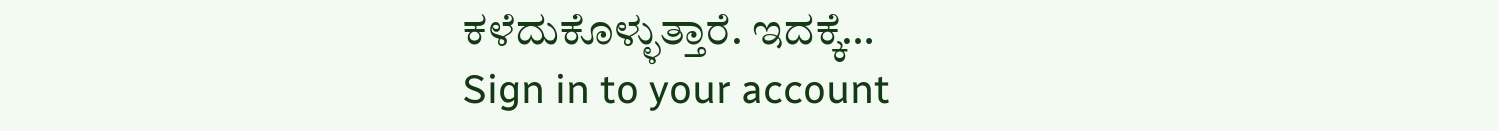ಕಳೆದುಕೊಳ್ಳುತ್ತಾರೆ. ಇದಕ್ಕೆ…
Sign in to your account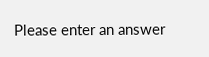Please enter an answer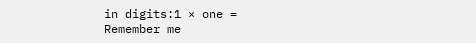in digits:1 × one =
Remember me